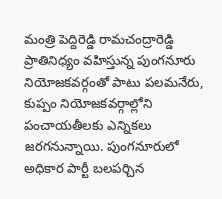మంత్రి పెద్దిరెడ్డి రామచంద్రారెడ్డి ప్రాతినిధ్యం వహిస్తున్న పుంగనూరు నియోజకవర్గంతో పాటు పలమనేరు, కుప్పం నియోజకవర్గాల్లోని పంచాయతీలకు ఎన్నికలు జరగనున్నాయి. పుంగనూరులో అధికార పార్టీ బలపర్చిన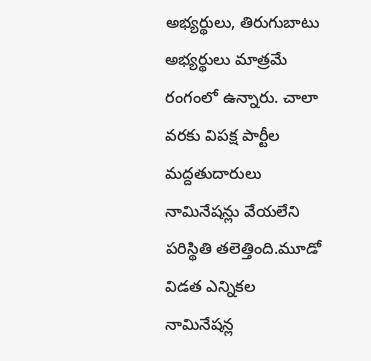అభ్యర్థులు, తిరుగుబాటు అభ్యర్థులు మాత్రమే రంగంలో ఉన్నారు. చాలా వరకు విపక్ష పార్టీల మద్దతుదారులు నామినేషన్లు వేయలేని పరిస్థితి తలెత్తింది.మూడో విడత ఎన్నికల నామినేషన్ల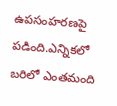ఉపసంహరణపై పడింది.ఎన్నికలో బరిలో ఎంతమంది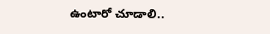ఉంటారో చూడాలి..